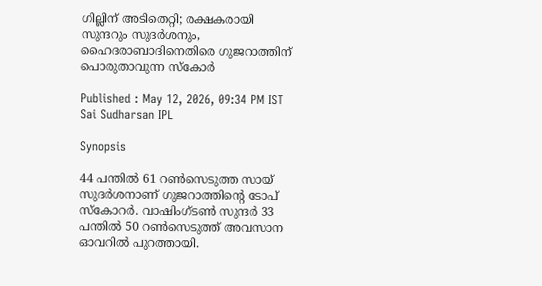ഗില്ലിന് അടിതെറ്റി; രക്ഷകരായി സുന്ദറും സുദർശനും, ഹൈദരാബാദിനെതിരെ ഗുജറാത്തിന് പൊരുതാവുന്ന സ്കോർ

Published : May 12, 2026, 09:34 PM IST
Sai Sudharsan IPL

Synopsis

44 പന്തില്‍ 61 റണ്‍സെടുത്ത സായ് സുദര്‍ശനാണ് ഗുജറാത്തിന്‍റെ ടോപ് സ്കോറര്‍. വാഷിംഗ്ടണ്‍ സുന്ദര്‍ 33 പന്തില്‍ 50 റണ്‍സെടുത്ത് അവസാന ഓവറില്‍ പുറത്തായി.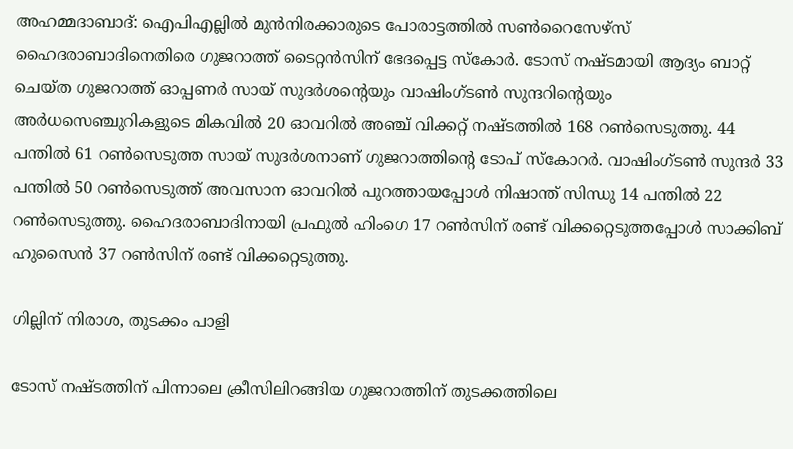അഹമ്മദാബാദ്: ഐപിഎല്ലില്‍ മുന്‍നിരക്കാരുടെ പോരാട്ടത്തില്‍ സണ്‍റൈസേഴ്സ് ഹൈദരാബാദിനെതിരെ ഗുജറാത്ത് ടൈറ്റന്‍സിന് ഭേദപ്പെട്ട സ്കോര്‍. ടോസ് നഷ്ടമായി ആദ്യം ബാറ്റ് ചെയ്ത ഗുജറാത്ത് ഓപ്പണ‍ർ സായ് സുദര്‍ശന്‍റെയും വാഷിംഗ്ടണ്‍ സുന്ദറിന്‍റെയും അര്‍ധസെഞ്ചുറികളുടെ മികവില്‍ 20 ഓവറില്‍ അഞ്ച് വിക്കറ്റ് നഷ്ടത്തില്‍ 168 റണ്‍സെടുത്തു. 44 പന്തില്‍ 61 റണ്‍സെടുത്ത സായ് സുദര്‍ശനാണ് ഗുജറാത്തിന്‍റെ ടോപ് സ്കോറര്‍. വാഷിംഗ്ടണ്‍ സുന്ദര്‍ 33 പന്തില്‍ 50 റണ്‍സെടുത്ത് അവസാന ഓവറില്‍ പുറത്തായപ്പോള്‍ നിഷാന്ത് സിന്ധു 14 പന്തില്‍ 22 റണ്‍സെടുത്തു. ഹൈദരാബാദിനായി പ്രഫുല്‍ ഹിംഗെ 17 റണ്‍സിന് രണ്ട് വിക്കറ്റെടുത്തപ്പോള്‍ സാക്കിബ് ഹുസൈന്‍ 37 റണ്‍സിന് രണ്ട് വിക്കറ്റെടുത്തു.

ഗില്ലിന് നിരാശ, തുടക്കം പാളി

ടോസ് നഷ്ടത്തിന് പിന്നാലെ ക്രീസിലിറങ്ങിയ ഗുജറാത്തിന് തുടക്കത്തിലെ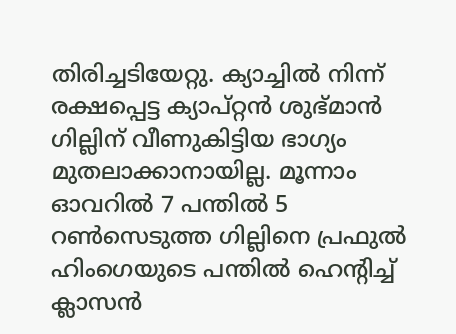തിരിച്ചടിയേറ്റു. ക്യാച്ചില്‍ നിന്ന് രക്ഷപ്പെട്ട ക്യാപ്റ്റൻ ശുഭ്മാന്‍ ഗില്ലിന് വീണുകിട്ടിയ ഭാഗ്യം മുതലാക്കാനായില്ല. മൂന്നാം ഓവറില്‍ 7 പന്തില്‍ 5 റണ്‍സെടുത്ത ഗില്ലിനെ പ്രഫുല്‍ ഹിംഗെയുടെ പന്തില്‍ ഹെന്‍റിച്ച് ക്ലാസന്‍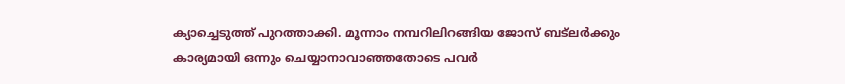ക്യാച്ചെടുത്ത് പുറത്താക്കി. മൂന്നാം നമ്പറിലിറങ്ങിയ ജോസ് ബട്‌ലര്‍ക്കും കാര്യമായി ഒന്നും ചെയ്യാനാവാഞ്ഞതോടെ പവര്‍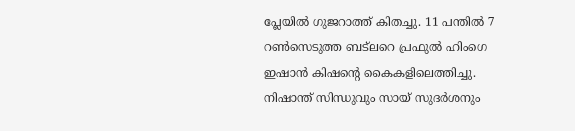പ്ലേയില്‍ ഗുജറാത്ത് കിതച്ചു. 11 പന്തില്‍ 7 റണ്‍സെടുത്ത ബട്‌ലറെ പ്രഫുല്‍ ഹിംഗെ ഇഷാന്‍ കിഷന്‍റെ കൈകളിലെത്തിച്ചു. നിഷാന്ത് സിന്ധുവും സായ് സുദര്‍ശനും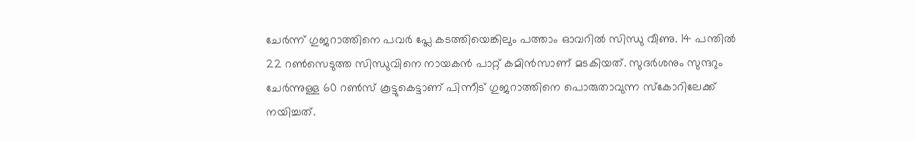ചേര്‍ന്ന് ഗുജറാത്തിനെ പവര്‍ പ്ലേ കടത്തിയെങ്കിലും പത്താം ഓവറില്‍ സിന്ധു വീണു. 14 പന്തില്‍ 22 റണ്‍സെടുത്ത സിന്ധുവിനെ നായകന്‍ പാറ്റ് കമിന്‍സാണ് മടകിയത്. സുദര്‍ശനും സുന്ദറും ചേര്‍ന്നുള്ള 60 റണ്‍സ് കൂട്ടുകെട്ടാണ് പിന്നീട് ഗുജറാത്തിനെ പൊരുതാവുന്ന സ്കോറിലേക്ക് നയിച്ചത്.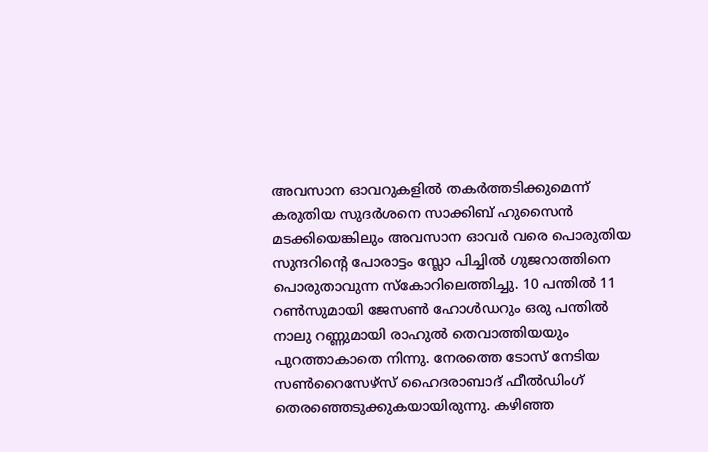അവസാന ഓവറുകളില്‍ തകര്‍ത്തടിക്കുമെന്ന് കരുതിയ സുദര്‍ശനെ സാക്കിബ് ഹുസൈന്‍ മടക്കിയെങ്കിലും അവസാന ഓവര്‍ വരെ പൊരുതിയ സുന്ദറിന്‍റെ പോരാട്ടം സ്ലോ പിച്ചില്‍ ഗുജറാത്തിനെ പൊരുതാവുന്ന സ്കോറിലെത്തിച്ചു. 10 പന്തില്‍ 11 റണ്‍സുമായി ജേസണ്‍ ഹോള്‍ഡറും ഒരു പന്തില്‍ നാലു റണ്ണുമായി രാഹുല്‍ തെവാത്തിയയും പുറത്താകാതെ നിന്നു. നേരത്തെ ടോസ് നേടിയ സൺറൈസേഴ്സ് ഹൈദരാബാദ് ഫീല്‍ഡിംഗ് തെരഞ്ഞെടുക്കുകയായിരുന്നു. കഴിഞ്ഞ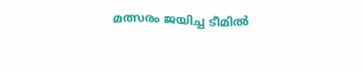മത്സരം ജയിച്ച ടീമില്‍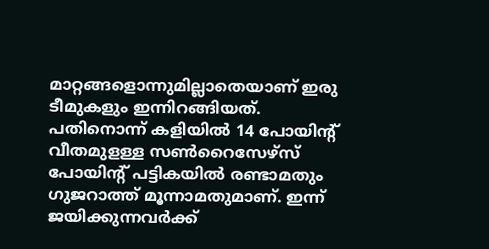മാറ്റങ്ങളൊന്നുമില്ലാതെയാണ് ഇരു ടീമുകളും ഇന്നിറങ്ങിയത്. പതിനൊന്ന് കളിയിൽ 14 പോയിന്‍റ് വീതമുളള്ള സണ്‍റൈസേഴ്സ് പോയിന്‍റ് പട്ടികയില്‍ രണ്ടാമതും ഗുജറാത്ത് മൂന്നാമതുമാണ്. ഇന്ന് ജയിക്കുന്നവര്‍ക്ക്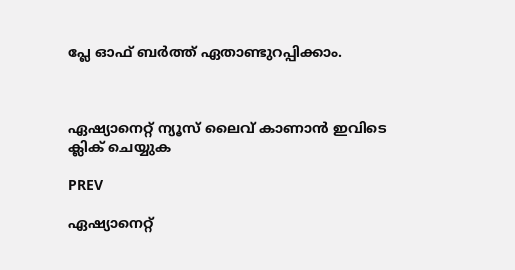പ്ലേ ഓഫ് ബര്‍ത്ത് ഏതാണ്ടുറപ്പിക്കാം.



ഏഷ്യാനെറ്റ് ന്യൂസ് ലൈവ് കാണാന്‍ ഇവിടെ ക്ലിക് ചെയ്യുക

PREV

ഏഷ്യാനെറ്റ്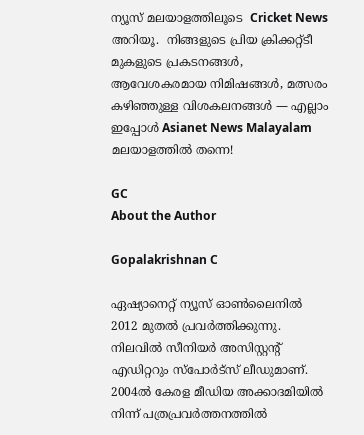ന്യൂസ് മലയാളത്തിലൂടെ  Cricket News അറിയൂ.  നിങ്ങളുടെ പ്രിയ ക്രിക്കറ്റ്ടീ മുകളുടെ പ്രകടനങ്ങൾ, ആവേശകരമായ നിമിഷങ്ങൾ, മത്സരം കഴിഞ്ഞുള്ള വിശകലനങ്ങൾ — എല്ലാം ഇപ്പോൾ Asianet News Malayalam മലയാളത്തിൽ തന്നെ!

GC
About the Author

Gopalakrishnan C

ഏഷ്യാനെറ്റ് ന്യൂസ് ഓണ്‍ലൈനില്‍ 2012 മുതല്‍ പ്രവര്‍ത്തിക്കുന്നു. നിലവില്‍ സീനിയര്‍ അസിസ്റ്റന്‍റ് എഡിറ്ററും സ്പോർട്സ് ലീഡുമാണ്. 2004ൽ കേരള മീഡിയ അക്കാദമിയില്‍ നിന്ന് പത്രപ്രവര്‍ത്തനത്തില്‍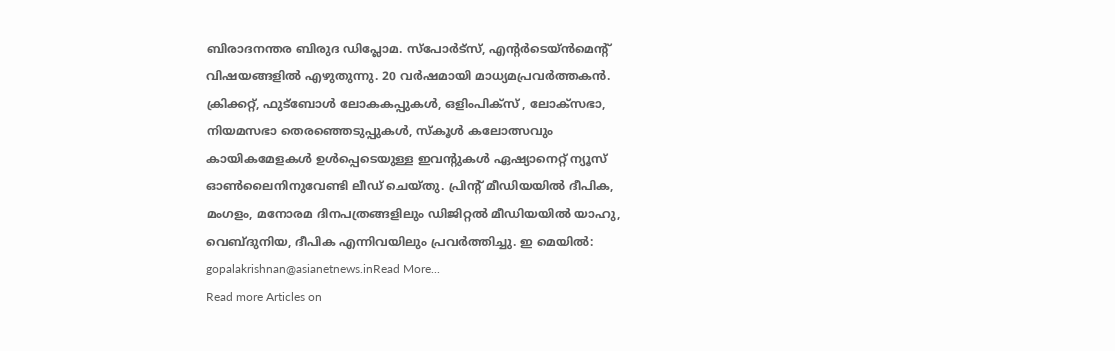ബിരാദനന്തര ബിരുദ ഡിപ്ലോമ. സ്പോര്‍ട്സ്, എന്‍റര്‍ടെയ്ൻമെന്‍റ് വിഷയങ്ങളില്‍ എഴുതുന്നു. 20 വര്‍ഷമായി മാധ്യമപ്രവര്‍ത്തകൻ. ക്രിക്കറ്റ്, ഫുട്ബോള്‍ ലോകകപ്പുകൾ, ഒളിംപിക്സ് , ലോക്സഭാ, നിയമസഭാ തെരഞ്ഞെടുപ്പുകള്‍, സ്കൂള്‍ കലോത്സവും കായികമേളകള്‍ ഉള്‍പ്പെടെയുള്ള ഇവന്‍റുകള്‍ ഏഷ്യാനെറ്റ് ന്യൂസ് ഓണ്‍ലൈനിനുവേണ്ടി ലീഡ് ചെയ്തു. പ്രിന്‍റ് മീഡിയയില്‍ ദീപിക, മംഗളം, മനോരമ ദിനപത്രങ്ങളിലും ഡിജിറ്റൽ മീഡിയയില്‍ യാഹു, വെബ്ദുനിയ, ദീപിക എന്നിവയിലും പ്രവര്‍ത്തിച്ചു. ഇ മെയില്‍: gopalakrishnan@asianetnews.inRead More...
Read more Articles on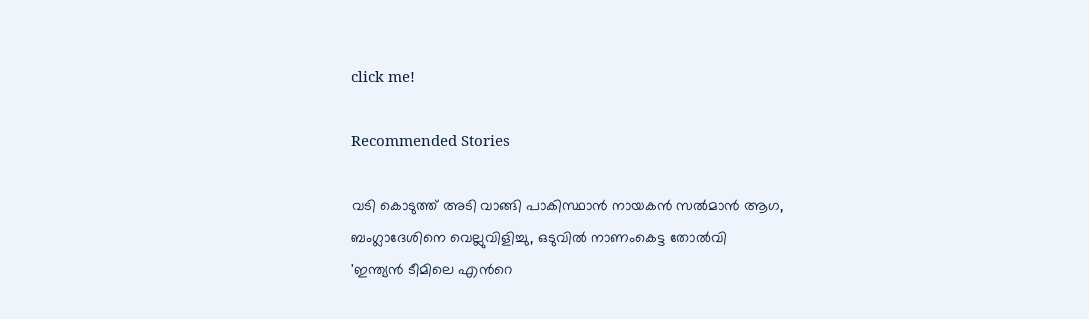click me!

Recommended Stories

വടി കൊടുത്ത് അടി വാങ്ങി പാകിസ്ഥാന്‍ നായകന്‍ സല്‍മാന്‍ ആഗ, ബംഗ്ലാദേശിനെ വെല്ലുവിളിച്ചു, ഒടുവില്‍ നാണംകെട്ട തോല്‍വി
'ഇന്ത്യൻ ടീമിലെ എന്‍റെ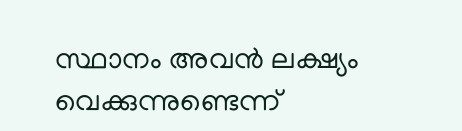സ്ഥാനം അവൻ ലക്ഷ്യം വെക്കുന്നുണ്ടെന്ന്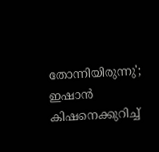തോന്നിയിരുന്നു'; ഇഷാൻ കിഷനെക്കുറിച്ച്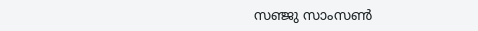സഞ്ജു സാംസൺ